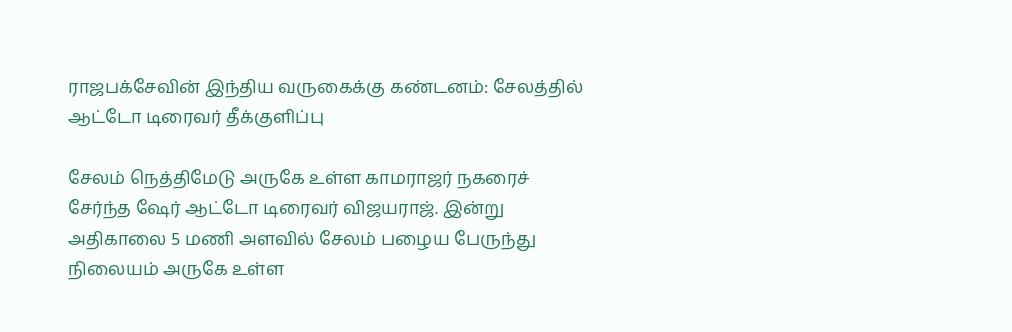ராஜபக்சேவின் இந்திய வருகைக்கு கண்டனம்: சேலத்தில் ஆட்டோ டிரைவர் தீக்குளிப்பு

சேலம் நெத்திமேடு அருகே உள்ள காமராஜர் நகரைச் சேர்ந்த ஷேர் ஆட்டோ டிரைவர் விஜயராஜ். இன்று அதிகாலை 5 மணி அளவில் சேலம் பழைய பேருந்து நிலையம் அருகே உள்ள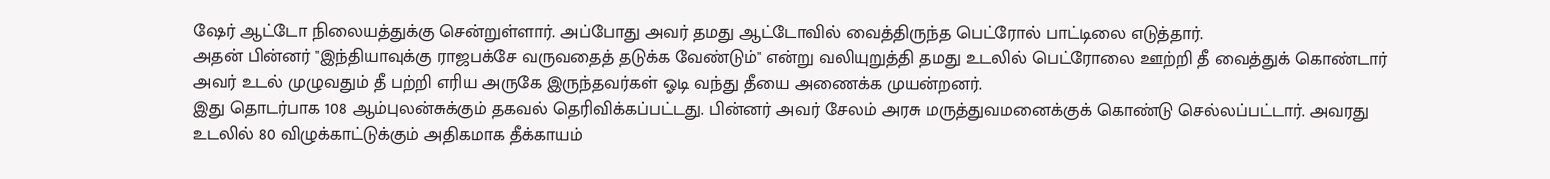ஷேர் ஆட்டோ நிலையத்துக்கு சென்றுள்ளார். அப்போது அவர் தமது ஆட்டோவில் வைத்திருந்த பெட்ரோல் பாட்டிலை எடுத்தார்.
அதன் பின்னர் "இந்தியாவுக்கு ராஜபக்சே வருவதைத் தடுக்க வேண்டும்" என்று வலியுறுத்தி தமது உடலில் பெட்ரோலை ஊற்றி தீ வைத்துக் கொண்டார் அவர் உடல் முழுவதும் தீ பற்றி எரிய அருகே இருந்தவர்கள் ஓடி வந்து தீயை அணைக்க முயன்றனர்.
இது தொடர்பாக 108 ஆம்புலன்சுக்கும் தகவல் தெரிவிக்கப்பட்டது. பின்னர் அவர் சேலம் அரசு மருத்துவமனைக்குக் கொண்டு செல்லப்பட்டார். அவரது உடலில் 80 விழுக்காட்டுக்கும் அதிகமாக தீக்காயம்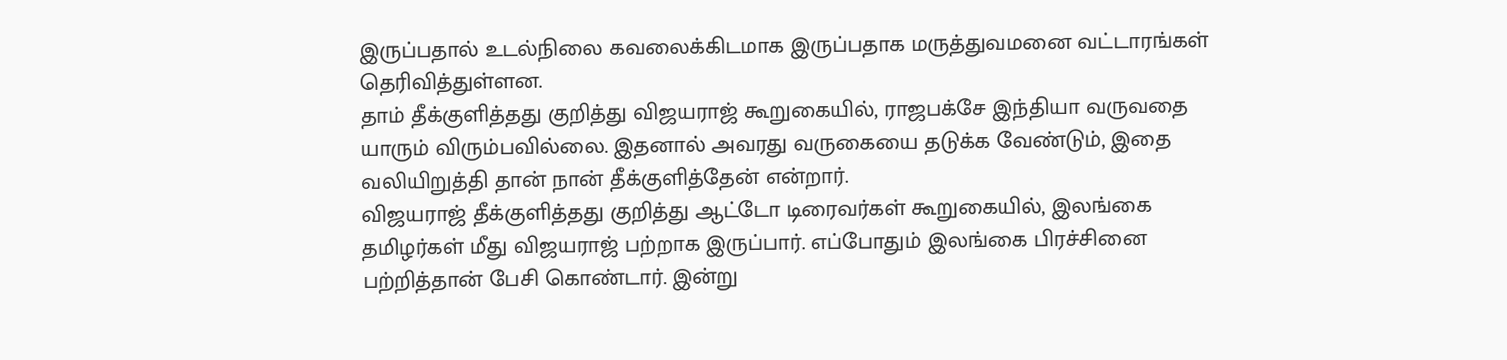இருப்பதால் உடல்நிலை கவலைக்கிடமாக இருப்பதாக மருத்துவமனை வட்டாரங்கள் தெரிவித்துள்ளன.
தாம் தீக்குளித்தது குறித்து விஜயராஜ் கூறுகையில், ராஜபக்சே இந்தியா வருவதை யாரும் விரும்பவில்லை. இதனால் அவரது வருகையை தடுக்க வேண்டும், இதை வலியிறுத்தி தான் நான் தீக்குளித்தேன் என்றார்.
விஜயராஜ் தீக்குளித்தது குறித்து ஆட்டோ டிரைவர்கள் கூறுகையில், இலங்கை தமிழர்கள் மீது விஜயராஜ் பற்றாக இருப்பார். எப்போதும் இலங்கை பிரச்சினை பற்றித்தான் பேசி கொண்டார். இன்று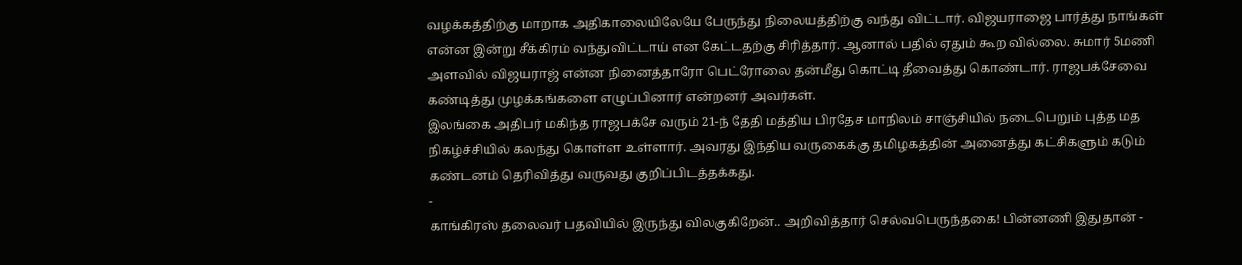வழக்கத்திற்கு மாறாக அதிகாலையிலேயே பேருந்து நிலையத்திற்கு வந்து விட்டார். விஜயராஜை பார்த்து நாங்கள் என்ன இன்று சீக்கிரம் வந்துவிட்டாய் என கேட்டதற்கு சிரித்தார். ஆனால் பதில் ஏதும் கூற வில்லை. சுமார் 5மணி அளவில் விஜயராஜ் என்ன நினைத்தாரோ பெட்ரோலை தன்மீது கொட்டி தீவைத்து கொண்டார். ராஜபக்சேவை கண்டித்து முழக்கங்களை எழுப்பினார் என்றனர் அவர்கள்.
இலங்கை அதிபர் மகிந்த ராஜபக்சே வரும் 21-ந் தேதி மத்திய பிரதேச மாநிலம் சாஞ்சியில் நடைபெறும் புத்த மத நிகழ்ச்சியில் கலந்து கொள்ள உள்ளார். அவரது இந்திய வருகைக்கு தமிழகத்தின் அனைத்து கட்சிகளும் கடும் கண்டனம் தெரிவித்து வருவது குறிப்பிடத்தக்கது.
-
காங்கிரஸ் தலைவர் பதவியில் இருந்து விலகுகிறேன்.. அறிவித்தார் செல்வபெருந்தகை! பின்னணி இதுதான் -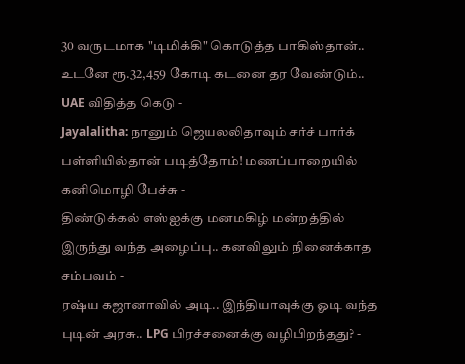30 வருடமாக "டிமிக்கி" கொடுத்த பாகிஸ்தான்.. உடனே ரூ.32,459 கோடி கடனை தர வேண்டும்.. UAE விதித்த கெடு -
Jayalalitha: நானும் ஜெயலலிதாவும் சர்ச் பார்க் பள்ளியில்தான் படித்தோம்! மணப்பாறையில் கனிமொழி பேச்சு -
திண்டுக்கல் எஸ்ஐக்கு மனமகிழ் மன்றத்தில் இருந்து வந்த அழைப்பு.. கனவிலும் நினைக்காத சம்பவம் -
ரஷ்ய கஜானாவில் அடி.. இந்தியாவுக்கு ஓடி வந்த புடின் அரசு.. LPG பிரச்சனைக்கு வழிபிறந்தது? -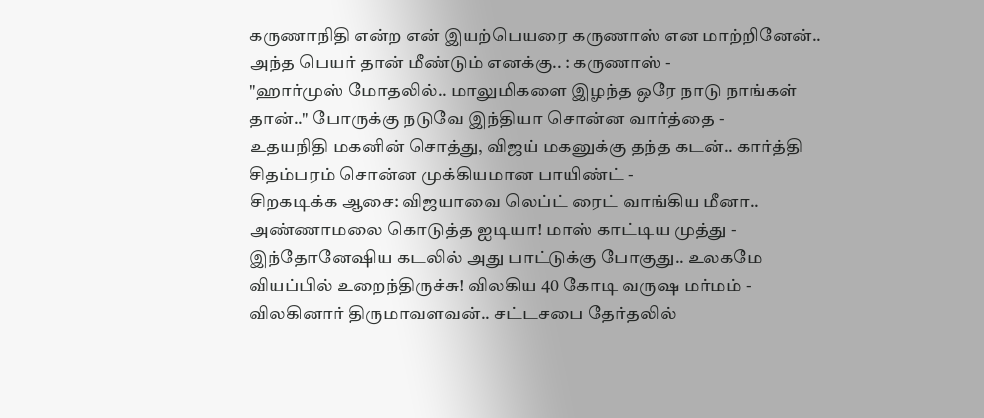கருணாநிதி என்ற என் இயற்பெயரை கருணாஸ் என மாற்றினேன்.. அந்த பெயர் தான் மீண்டும் எனக்கு.. : கருணாஸ் -
"ஹார்முஸ் மோதலில்.. மாலுமிகளை இழந்த ஒரே நாடு நாங்கள் தான்.." போருக்கு நடுவே இந்தியா சொன்ன வார்த்தை -
உதயநிதி மகனின் சொத்து, விஜய் மகனுக்கு தந்த கடன்.. கார்த்தி சிதம்பரம் சொன்ன முக்கியமான பாயிண்ட் -
சிறகடிக்க ஆசை: விஜயாவை லெப்ட் ரைட் வாங்கிய மீனா.. அண்ணாமலை கொடுத்த ஐடியா! மாஸ் காட்டிய முத்து -
இந்தோனேஷிய கடலில் அது பாட்டுக்கு போகுது.. உலகமே வியப்பில் உறைந்திருச்சு! விலகிய 40 கோடி வருஷ மர்மம் -
விலகினார் திருமாவளவன்.. சட்டசபை தேர்தலில்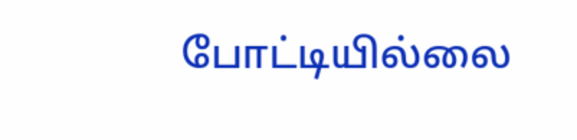போட்டியில்லை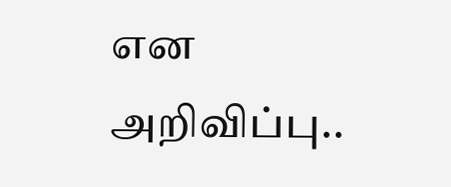என அறிவிப்பு..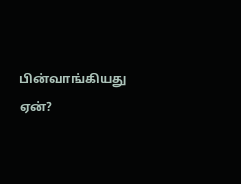பின்வாங்கியது ஏன்?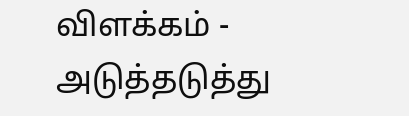விளக்கம் -
அடுத்தடுத்து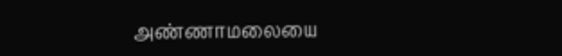அண்ணாமலையை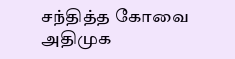சந்தித்த கோவை அதிமுக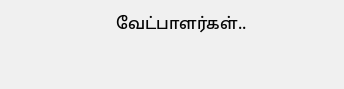வேட்பாளர்கள்..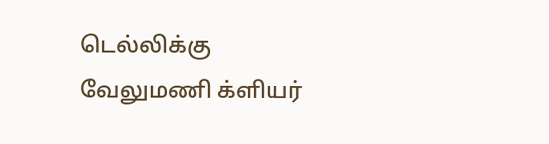டெல்லிக்கு வேலுமணி க்ளியர்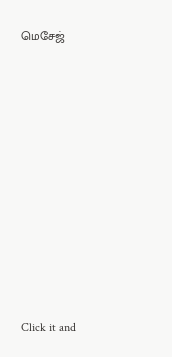மெசேஜ்












Click it and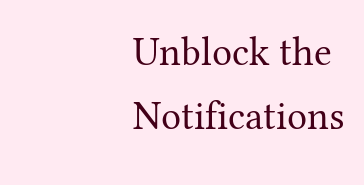Unblock the Notifications